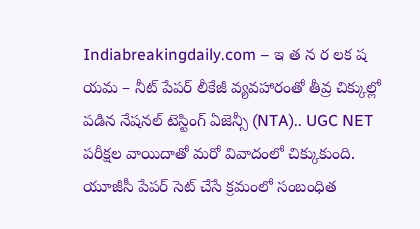Indiabreakingdaily.com – ఇ త న ర లక ష యమ – నీట్ పేపర్ లీకేజీ వ్యవహారంతో తీవ్ర చిక్కుల్లో పడిన నేషనల్ టెస్టింగ్ ఏజెన్సీ (NTA).. UGC NET పరీక్షల వాయిదాతో మరో వివాదంలో చిక్కుకుంది. యూజీసీ పేపర్ సెట్ చేసే క్రమంలో సంబంధిత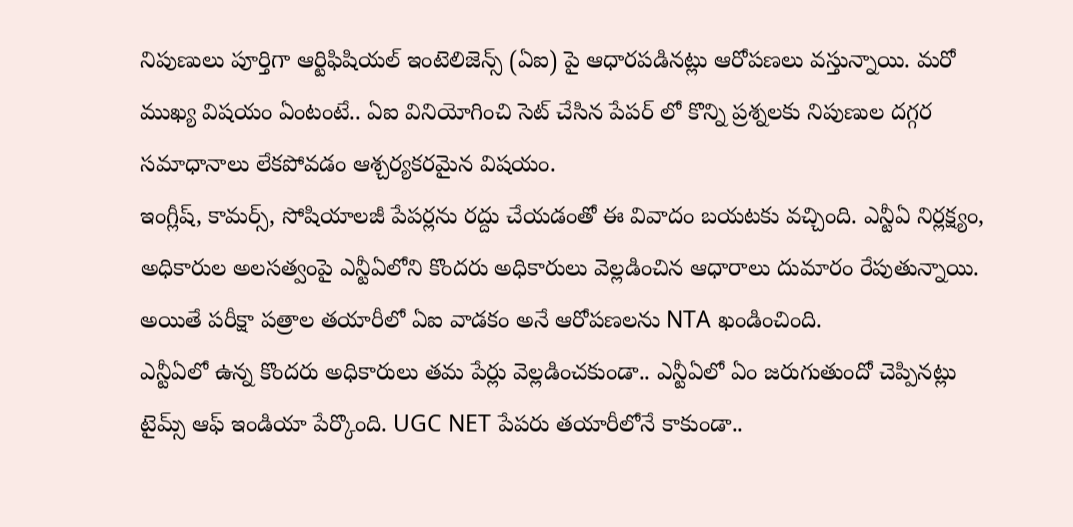నిపుణులు పూర్తిగా ఆర్టిఫిషియల్ ఇంటెలిజెన్స్ (ఏఐ) పై ఆధారపడినట్లు ఆరోపణలు వస్తున్నాయి. మరో ముఖ్య విషయం ఏంటంటే.. ఏఐ వినియోగించి సెట్ చేసిన పేపర్ లో కొన్ని ప్రశ్నలకు నిపుణుల దగ్గర సమాధానాలు లేకపోవడం ఆశ్చర్యకరమైన విషయం.
ఇంగ్లీష్, కామర్స్, సోషియాలజీ పేపర్లను రద్దు చేయడంతో ఈ వివాదం బయటకు వచ్చింది. ఎన్టీఏ నిర్లక్ష్యం, అధికారుల అలసత్వంపై ఎన్టీఏలోని కొందరు అధికారులు వెల్లడించిన ఆధారాలు దుమారం రేపుతున్నాయి. అయితే పరీక్షా పత్రాల తయారీలో ఏఐ వాడకం అనే ఆరోపణలను NTA ఖండించింది.
ఎన్టీఏలో ఉన్న కొందరు అధికారులు తమ పేర్లు వెల్లడించకుండా.. ఎన్టీఏలో ఏం జరుగుతుందో చెప్పినట్లు టైమ్స్ ఆఫ్ ఇండియా పేర్కొంది. UGC NET పేపరు తయారీలోనే కాకుండా..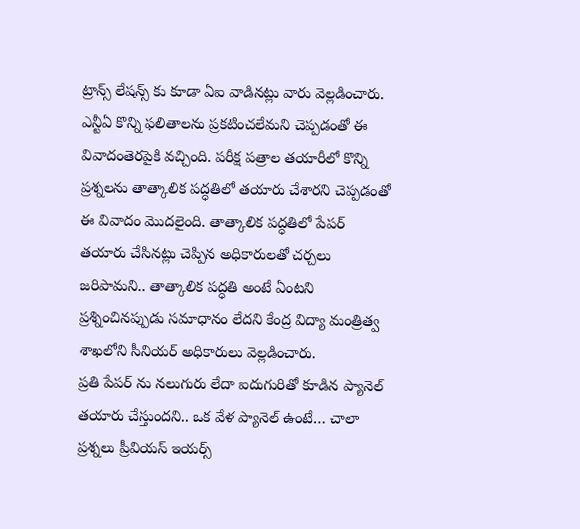ట్రాన్స్ లేషన్స్ కు కూడా ఏఐ వాడినట్లు వారు వెల్లడించారు.
ఎన్టీఏ కొన్ని ఫలితాలను ప్రకటించలేమని చెప్పడంతో ఈ వివాదంతెరపైకి వచ్చింది. పరీక్ష పత్రాల తయారీలో కొన్ని ప్రశ్నలను తాత్కాలిక పద్ధతిలో తయారు చేశారని చెప్పడంతో ఈ వివాదం మొదలైంది. తాత్కాలిక పద్ధతిలో పేపర్ తయారు చేసినట్లు చెప్పిన అధికారులతో చర్చలు జరిపామని.. తాత్కాలిక పద్ధతి అంటే ఏంటని ప్రశ్నించినప్పుడు సమాధానం లేదని కేంద్ర విద్యా మంత్రిత్వ శాఖలోని సీనియర్ అధికారులు వెల్లడించారు.
ప్రతి పేపర్ ను నలుగురు లేదా ఐదుగురితో కూడిన ప్యానెల్ తయారు చేస్తుందని.. ఒక వేళ ప్యానెల్ ఉంటే… చాలా ప్రశ్నలు ప్రీవియస్ ఇయర్స్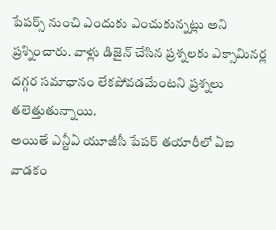పేపర్స్ నుంచి ఎందుకు ఎంచుకున్నట్లు అని ప్రశ్నించారు. వాళ్లు డిజైన్ చేసిన ప్రశ్నలకు ఎక్సామినర్ల దగ్గర సమాధానం లేకపోవడమేంటని ప్రశ్నలు తలెత్తుతున్నాయి.
అయితే ఎన్టీఏ యూజీసీ పేపర్ తయారీలో ఏఐ వాడకం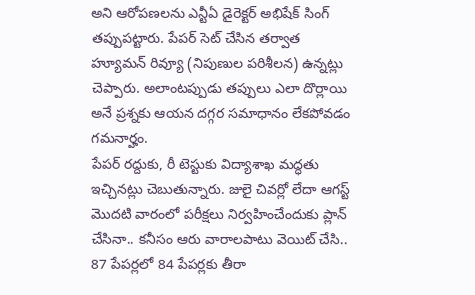అని ఆరోపణలను ఎన్టీఏ డైరెక్టర్ అభిషేక్ సింగ్ తప్పుపట్టారు. పేపర్ సెట్ చేసిన తర్వాత హ్యూమన్ రివ్యూ (నిపుణుల పరిశీలన) ఉన్నట్లు చెప్పారు. అలాంటప్పుడు తప్పులు ఎలా దొర్లాయి అనే ప్రశ్నకు ఆయన దగ్గర సమాధానం లేకపోవడం గమనార్హం.
పేపర్ రద్దుకు, రీ టెస్టుకు విద్యాశాఖ మద్ధతు ఇచ్చినట్లు చెబుతున్నారు. జులై చివర్లో లేదా ఆగస్ట్ మొదటి వారంలో పరీక్షలు నిర్వహించేందుకు ప్లాన్ చేసినా.. కనీసం ఆరు వారాలపాటు వెయిట్ చేసి.. 87 పేపర్లలో 84 పేపర్లకు తీరా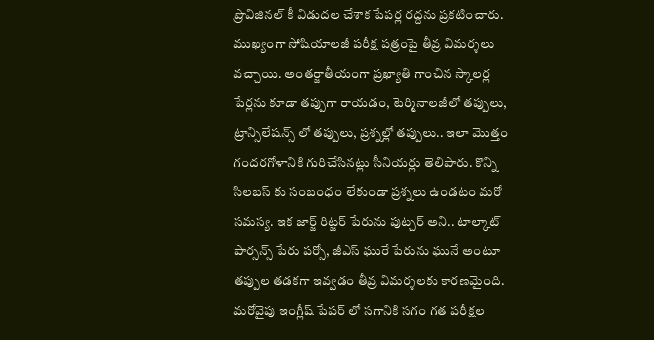ప్రొవిజినల్ కీ విడుదల చేశాక పేపర్ల రద్దను ప్రకటించారు.
ముఖ్యంగా సోషియాలజీ పరీక్ష పత్రంపై తీవ్ర విమర్శలు వచ్చాయి. అంతర్జాతీయంగా ప్రఖ్యాతి గాంచిన స్కాలర్ల పేర్లను కూడా తప్పుగా రాయడం, టెర్మినాలజీలో తప్పులు, ట్రాన్సిలేషన్స్ లో తప్పులు, ప్రశ్నల్లో తప్పులు.. ఇలా మొత్తం గందరగోళానికి గురిచేసినట్లు సీనియర్లు తెలిపారు. కొన్ని సిలబస్ కు సంబంధం లేకుండా ప్రశ్నలు ఉండటం మరో సమస్య. ఇక జార్జ్ రిట్జర్ పేరును పుట్చర్ అని.. టాల్కాట్ పార్సన్స్ పేరు పర్సో, జీఎస్ ఘురే పేరును ఘునే అంటూ తప్పుల తడకగా ఇవ్వడం తీవ్ర విమర్శలకు కారణమైంది.
మరోవైపు ఇంగ్లీష్ పేపర్ లో సగానికి సగం గత పరీక్షల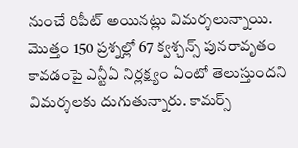నుంచే రిపీట్ అయినట్లు విమర్శలున్నాయి. మొత్తం 150 ప్రశ్నల్లో 67 క్వశ్చన్స్ పునరావృతం కావడంపై ఎన్టీఏ నిర్లక్ష్యం ఏంటో తెలుస్తుందని విమర్శలకు దుగుతున్నారు. కామర్స్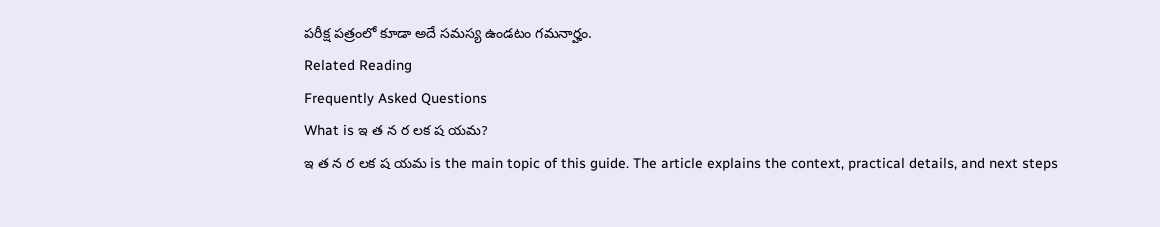పరీక్ష పత్రంలో కూడా అదే సమస్య ఉండటం గమనార్హం.
Related Reading
Frequently Asked Questions
What is ఇ త న ర లక ష యమ?
ఇ త న ర లక ష యమ is the main topic of this guide. The article explains the context, practical details, and next steps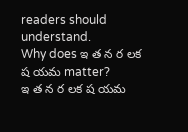readers should understand.
Why does ఇ త న ర లక ష యమ matter?
ఇ త న ర లక ష యమ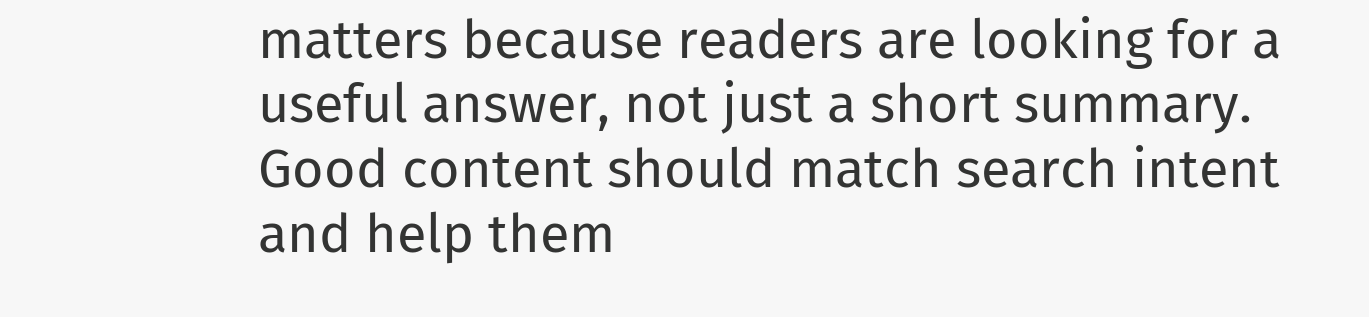matters because readers are looking for a useful answer, not just a short summary. Good content should match search intent and help them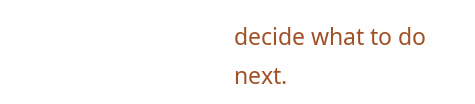decide what to do next.